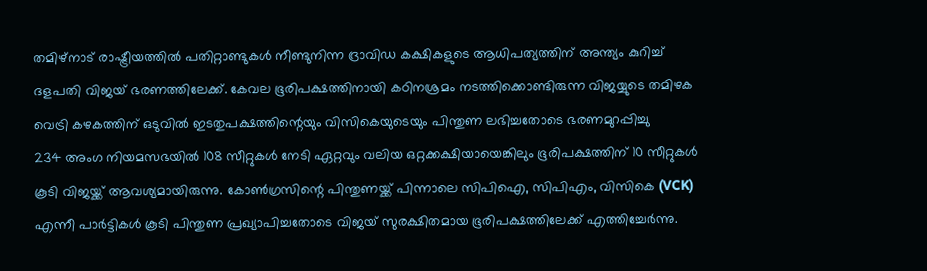തമിഴ്നാട് രാഷ്ട്രീയത്തിൽ പതിറ്റാണ്ടുകൾ നീണ്ടുനിന്ന ദ്രാവിഡ കക്ഷികളുടെ ആധിപത്യത്തിന് അന്ത്യം കുറിച്ച് ദളപതി വിജയ് ഭരണത്തിലേക്ക്. കേവല ഭൂരിപക്ഷത്തിനായി കഠിനശ്രമം നടത്തിക്കൊണ്ടിരുന്ന വിജയ്യുടെ തമിഴക വെട്രി കഴകത്തിന് ഒടുവിൽ ഇടതുപക്ഷത്തിന്റെയും വിസികെയുടെയും പിന്തുണ ലഭിച്ചതോടെ ഭരണമുറപ്പിച്ചു
234 അംഗ നിയമസഭയിൽ 108 സീറ്റുകൾ നേടി ഏറ്റവും വലിയ ഒറ്റക്കക്ഷിയായെങ്കിലും ഭൂരിപക്ഷത്തിന് 10 സീറ്റുകൾ കൂടി വിജയ്ക്ക് ആവശ്യമായിരുന്നു. കോൺഗ്രസിന്റെ പിന്തുണയ്ക്ക് പിന്നാലെ സിപിഐ, സിപിഎം, വിസികെ (VCK) എന്നീ പാർട്ടികൾ കൂടി പിന്തുണ പ്രഖ്യാപിച്ചതോടെ വിജയ് സുരക്ഷിതമായ ഭൂരിപക്ഷത്തിലേക്ക് എത്തിച്ചേർന്നു.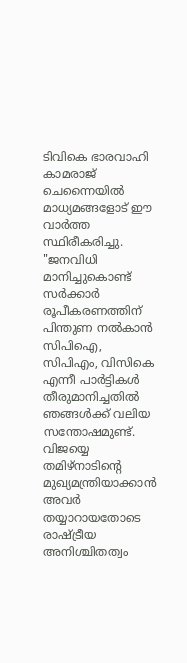ടിവികെ ഭാരവാഹി കാമരാജ് ചെന്നൈയിൽ മാധ്യമങ്ങളോട് ഈ വാർത്ത സ്ഥിരീകരിച്ചു. "ജനവിധി മാനിച്ചുകൊണ്ട് സർക്കാർ രൂപീകരണത്തിന് പിന്തുണ നൽകാൻ സിപിഐ, സിപിഎം, വിസികെ എന്നീ പാർട്ടികൾ തീരുമാനിച്ചതിൽ ഞങ്ങൾക്ക് വലിയ സന്തോഷമുണ്ട്. വിജയ്യെ തമിഴ്നാടിന്റെ മുഖ്യമന്ത്രിയാക്കാൻ അവർ തയ്യാറായതോടെ രാഷ്ട്രീയ അനിശ്ചിതത്വം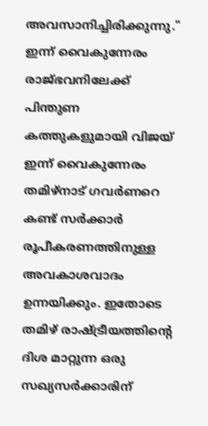അവസാനിച്ചിരിക്കുന്നു."
ഇന്ന് വൈകുന്നേരം രാജ്ഭവനിലേക്ക്
പിന്തുണ കത്തുകളുമായി വിജയ് ഇന്ന് വൈകുന്നേരം തമിഴ്നാട് ഗവർണറെ കണ്ട് സർക്കാർ രൂപീകരണത്തിനുള്ള അവകാശവാദം ഉന്നയിക്കും. ഇതോടെ തമിഴ് രാഷ്ട്രീയത്തിന്റെ ദിശ മാറ്റുന്ന ഒരു സഖ്യസർക്കാരിന്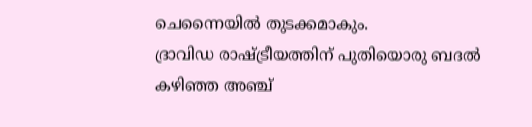ചെന്നൈയിൽ തുടക്കമാകും.
ദ്രാവിഡ രാഷ്ട്രീയത്തിന് പുതിയൊരു ബദൽ
കഴിഞ്ഞ അഞ്ച്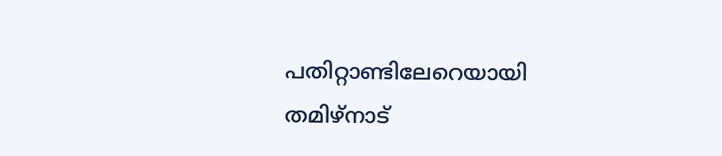പതിറ്റാണ്ടിലേറെയായി തമിഴ്നാട്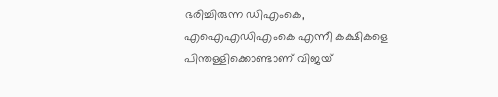ഭരിച്ചിരുന്ന ഡിഎംകെ, എഐഎഡിഎംകെ എന്നീ കക്ഷികളെ പിന്തള്ളിക്കൊണ്ടാണ് വിജയ്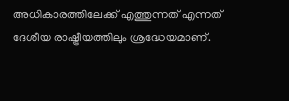അധികാരത്തിലേക്ക് എത്തുന്നത് എന്നത് ദേശീയ രാഷ്ട്രീയത്തിലും ശ്രദ്ധേയമാണ്.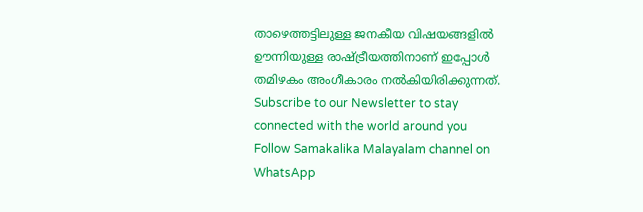താഴെത്തട്ടിലുള്ള ജനകീയ വിഷയങ്ങളിൽ ഊന്നിയുള്ള രാഷ്ട്രീയത്തിനാണ് ഇപ്പോൾ തമിഴകം അംഗീകാരം നൽകിയിരിക്കുന്നത്.
Subscribe to our Newsletter to stay connected with the world around you
Follow Samakalika Malayalam channel on WhatsApp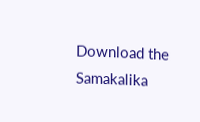Download the Samakalika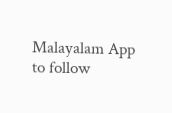Malayalam App to follow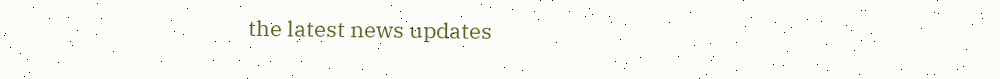the latest news updates